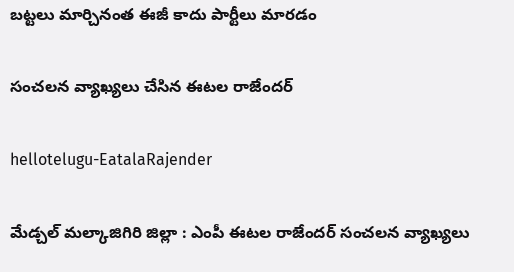బ‌ట్ట‌లు మార్చినంత ఈజీ కాదు పార్టీలు మార‌డం

సంచ‌ల‌న వ్యాఖ్య‌లు చేసిన ఈట‌ల రాజేంద‌ర్

hellotelugu-EatalaRajender

మేడ్చల్ మల్కాజిగిరి జిల్లా : ఎంపీ ఈట‌ల రాజేంద‌ర్ సంచ‌ల‌న వ్యాఖ్య‌లు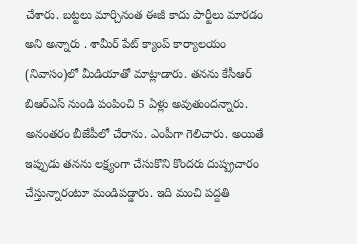చేశారు. బ‌ట్ట‌లు మార్చినంత ఈజీ కాదు పార్టీలు మార‌డం అని అన్నారు . శామీర్ పేట్ క్యాంప్ కార్యాలయం (నివాసం)లో మీడియాతో మాట్లాడారు. త‌న‌ను కేసీఆర్ బిఆర్ఎస్ నుండి పంపించి 5 ఏళ్లు అవుతుందన్నారు. అనంత‌రం బీజేపీలో చేరాను. ఎంపీగా గెలిచారు. అయితే ఇప్పుడు త‌న‌ను ల‌క్ష్యంగా చేసుకొని కొంద‌రు దుష్ప్ర‌చారం చేస్తున్నారంటూ మండిప‌డ్డారు. ఇది మంచి ప‌ద్ద‌తి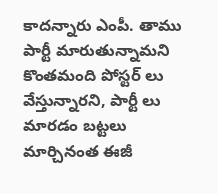కాద‌న్నారు ఎంపీ. తాము పార్టీ మారుతున్నామని కొంతమంది పోస్టర్ లు వేస్తున్నారని, పార్టీ లు మారడం బట్టలు మార్చినంత ఈజీ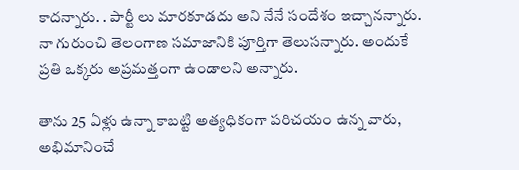కాద‌న్నారు. . పార్టీ లు మారకూడదు అని నేనే సందేశం ఇచ్చాన‌న్నారు. నా గురుంచి తెలంగాణ సమాజానికి పూర్తిగా తెలుస‌న్నారు. అందుకే ప్ర‌తి ఒక్క‌రు అప్ర‌మ‌త్తంగా ఉండాల‌ని అన్నారు.

తాను 25 ఏళ్లు ఉన్నా కాబట్టి అత్యధికంగా పరిచయం ఉన్న వారు, అభిమానించే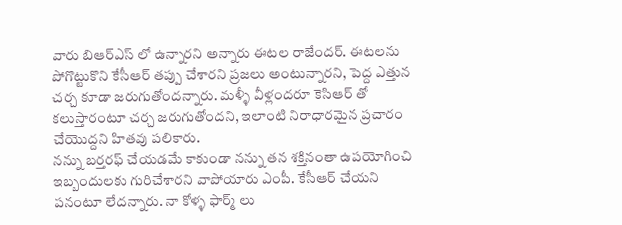వారు బిఆర్ఎస్ లో ఉన్నారని అన్నారు ఈట‌ల రాజేంద‌ర్. ఈటలను పోగొట్టుకొని కేసీఆర్ తప్పు చేశారని ప్రజలు అంటున్నారని, పెద్ద ఎత్తున చర్చ కూడా జ‌రుగుతోంద‌న్నారు. మళ్ళీ వీళ్లందరూ కెసిఆర్ తో కలుస్తారంటూ చ‌ర్చ జ‌రుగుతోంద‌ని, ఇలాంటి నిరాధార‌మైన ప్రచారం చేయొద్ద‌ని హిత‌వు ప‌లికారు.
నన్ను బర్తరఫ్ చేయడమే కాకుండా నన్ను తన శక్తినంతా ఉపయోగించి ఇబ్బందులకు గురిచేశారని వాపోయారు ఎంపీ. కేసీఆర్ చేయ‌ని ప‌నంటూ లేద‌న్నారు. నా కోళ్ళ ఫార్మ్ లు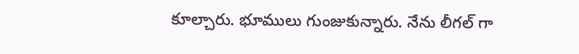కూల్చారు. భూములు గుంజుకున్నారు. నేను లీగల్ గా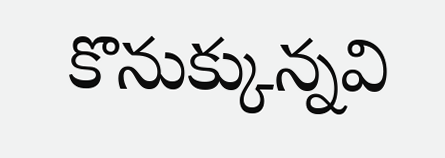కొనుక్కున్నవి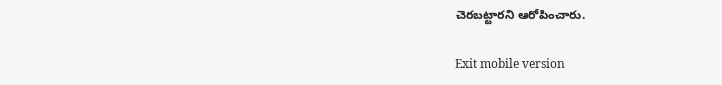చెరబట్టారని ఆరోపించారు.

Exit mobile version